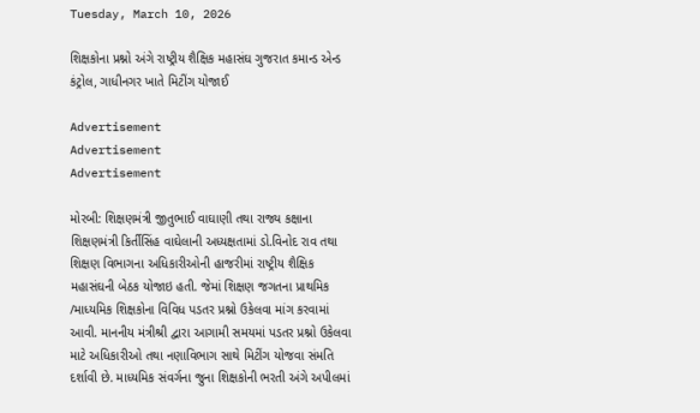Tuesday, March 10, 2026

શિક્ષકોના પ્રશ્નો અંગે રાષ્ટ્રીય શૈક્ષિક મહાસંઘ ગુજરાત કમાન્ડ એન્ડ કંટ્રોલ, ગાધીનગર ખાતે મિટીંગ યોજાઈ

Advertisement
Advertisement
Advertisement

મોરબી: શિક્ષણમંત્રી જીતુભાઈ વાઘાણી તથા રાજ્ય કક્ષાના શિક્ષણમંત્રી કિર્તીસિંહ વાઘેલાની અધ્યક્ષતામાં ડો.વિનોદ રાવ તથા શિક્ષણ વિભાગના અધિકારીઓની હાજરીમાં રાષ્ટ્રીય શૈક્ષિક મહાસંઘની બેઠક યોજાઇ હતી. જેમાં શિક્ષણ જગતના પ્રાથમિક /માધ્યમિક શિક્ષકોના વિવિધ પડતર પ્રશ્નો ઉકેલવા માંગ કરવામાં આવી. માનનીય મંત્રીશ્રી દ્વારા આગામી સમયમાં પડતર પ્રશ્નો ઉકેલવા માટે અધિકારીઓ તથા નણાવિભાગ સાથે મિટીંગ યોજવા સંમતિ દર્શાવી છે. માધ્યમિક સંવર્ગના જુના શિક્ષકોની ભરતી અંગે અપીલમાં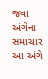જવા અંગેના સમાચાર આ અંગે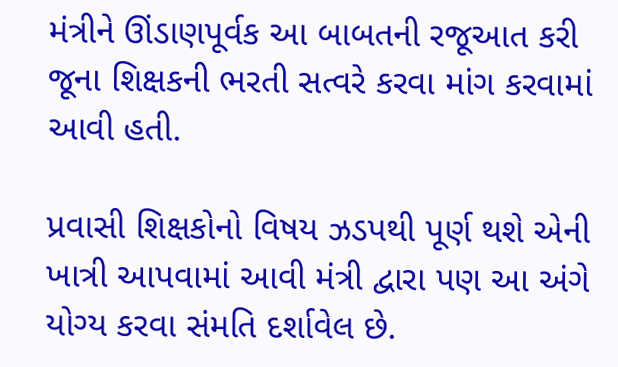મંત્રીને ઊંડાણપૂર્વક આ બાબતની રજૂઆત કરી જૂના શિક્ષકની ભરતી સત્વરે કરવા માંગ કરવામાં આવી હતી.

પ્રવાસી શિક્ષકોનો વિષય ઝડપથી પૂર્ણ થશે એની ખાત્રી આપવામાં આવી મંત્રી દ્વારા પણ આ અંગે યોગ્ય કરવા સંમતિ દર્શાવેલ છે.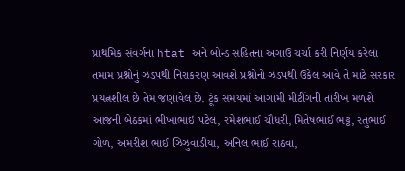પ્રાથમિક સંવર્ગના htat અને બોન્ડ સહિતના અગાઉ ચર્ચા કરી નિર્ણય કરેલા તમામ પ્રશ્નોનું ઝડપથી નિરાકરણ આવશે પ્રશ્નોનો ઝડપથી ઉકેલ આવે તે માટે સરકાર પ્રયત્નશીલ છે તેમ જણાવેલ છે. ટૂંક સમયમાં આગામી મીટીંગની તારીખ મળશે આજની બેઠકમાં ભીખાભાઇ પટેલ, રમેશભાઈ ચૌધરી, મિતેષભાઈ ભટ્ટ, રતુભાઈ ગોળ, અમરીશ ભાઈ ઝિઝુવાડીયા, અનિલ ભાઈ રાઠવા,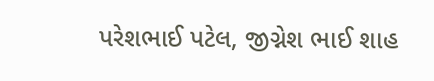પરેશભાઈ પટેલ, જીગ્નેશ ભાઈ શાહ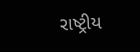રાષ્ટ્રીય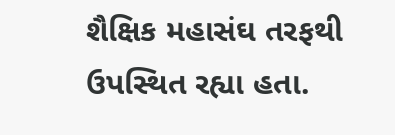શૈક્ષિક મહાસંઘ તરફથી ઉપસ્થિત રહ્યા હતા.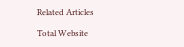Related Articles

Total Website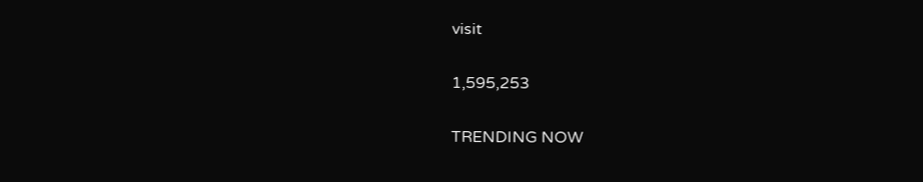visit

1,595,253

TRENDING NOW